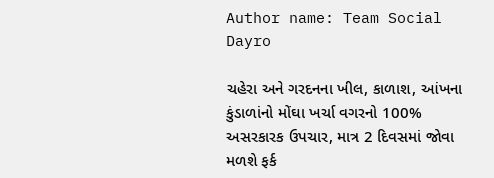Author name: Team Social Dayro

ચહેરા અને ગરદનના ખીલ, કાળાશ, આંખના કુંડાળાંનો મોંઘા ખર્ચા વગરનો 100% અસરકારક ઉપચાર, માત્ર 2 દિવસમાં જોવા મળશે ફર્ક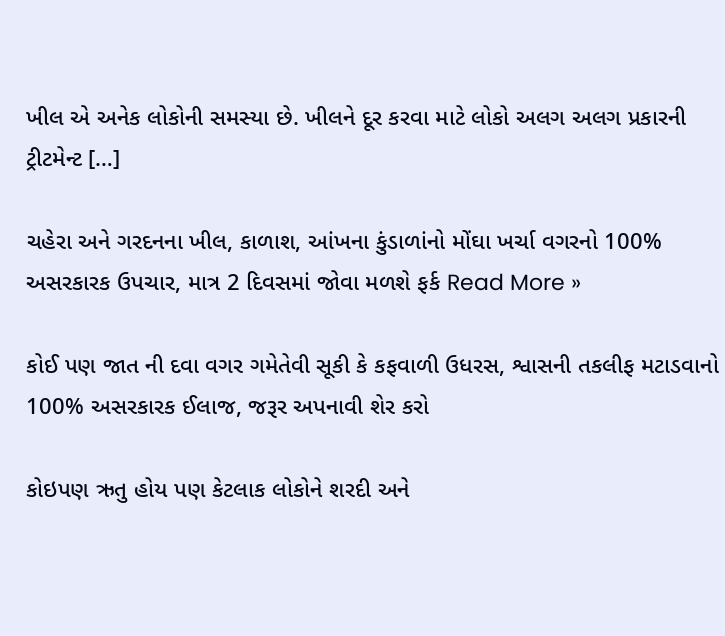ખીલ એ અનેક લોકોની સમસ્યા છે. ખીલને દૂર કરવા માટે લોકો અલગ અલગ પ્રકારની ટ્રીટમેન્ટ […]

ચહેરા અને ગરદનના ખીલ, કાળાશ, આંખના કુંડાળાંનો મોંઘા ખર્ચા વગરનો 100% અસરકારક ઉપચાર, માત્ર 2 દિવસમાં જોવા મળશે ફર્ક Read More »

કોઈ પણ જાત ની દવા વગર ગમેતેવી સૂકી કે કફવાળી ઉધરસ, શ્વાસની તકલીફ મટાડવાનો 100% અસરકારક ઈલાજ, જરૂર અપનાવી શેર કરો

કોઇપણ ઋતુ હોય પણ કેટલાક લોકોને શરદી અને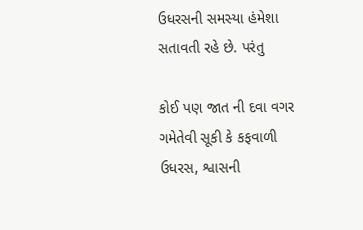ઉધરસની સમસ્યા હંમેશા સતાવતી રહે છે. પરંતુ

કોઈ પણ જાત ની દવા વગર ગમેતેવી સૂકી કે કફવાળી ઉધરસ, શ્વાસની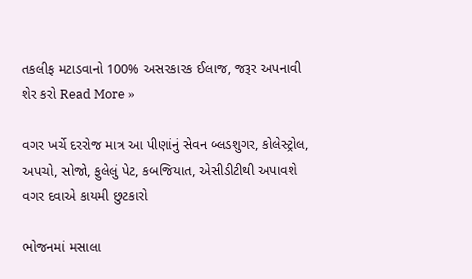તકલીફ મટાડવાનો 100% અસરકારક ઈલાજ, જરૂર અપનાવી શેર કરો Read More »

વગર ખર્ચે દરરોજ માત્ર આ પીણાંનું સેવન બ્લડશુગર, કોલેસ્ટ્રોલ, અપચો, સોજો, ફુલેલું પેટ, કબજિયાત, એસીડીટીથી અપાવશે વગર દવાએ કાયમી છુટકારો

ભોજનમાં મસાલા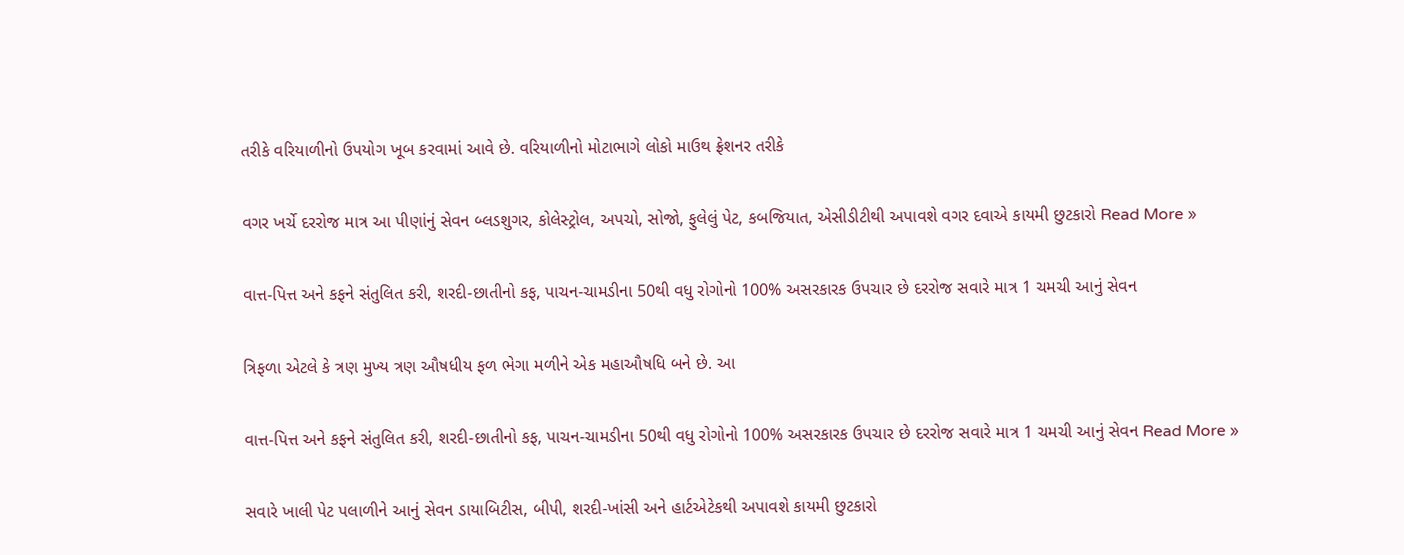તરીકે વરિયાળીનો ઉપયોગ ખૂબ કરવામાં આવે છે. વરિયાળીનો મોટાભાગે લોકો માઉથ ફ્રેશનર તરીકે

વગર ખર્ચે દરરોજ માત્ર આ પીણાંનું સેવન બ્લડશુગર, કોલેસ્ટ્રોલ, અપચો, સોજો, ફુલેલું પેટ, કબજિયાત, એસીડીટીથી અપાવશે વગર દવાએ કાયમી છુટકારો Read More »

વાત્ત-પિત્ત અને કફને સંતુલિત કરી, શરદી-છાતીનો કફ, પાચન-ચામડીના 50થી વધુ રોગોનો 100% અસરકારક ઉપચાર છે દરરોજ સવારે માત્ર 1 ચમચી આનું સેવન

ત્રિફળા એટલે કે ત્રણ મુખ્ય ત્રણ ઔષધીય ફળ ભેગા મળીને એક મહાઔષધિ બને છે. આ

વાત્ત-પિત્ત અને કફને સંતુલિત કરી, શરદી-છાતીનો કફ, પાચન-ચામડીના 50થી વધુ રોગોનો 100% અસરકારક ઉપચાર છે દરરોજ સવારે માત્ર 1 ચમચી આનું સેવન Read More »

સવારે ખાલી પેટ પલાળીને આનું સેવન ડાયાબિટીસ, બીપી, શરદી-ખાંસી અને હાર્ટએટેકથી અપાવશે કાયમી છુટકારો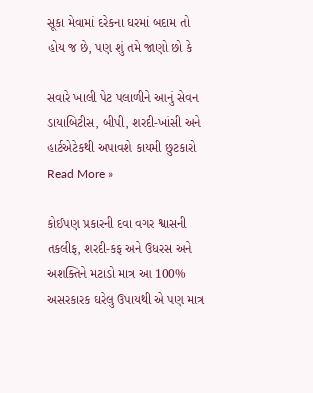સૂકા મેવામાં દરેકના ઘરમાં બદામ તો હોય જ છે, પણ શું તમે જાણો છો કે

સવારે ખાલી પેટ પલાળીને આનું સેવન ડાયાબિટીસ, બીપી, શરદી-ખાંસી અને હાર્ટએટેકથી અપાવશે કાયમી છુટકારો Read More »

કોઈપણ પ્રકારની દવા વગર શ્વાસની તકલીફ, શરદી-કફ અને ઉધરસ અને અશક્તિને મટાડો માત્ર આ 100% અસરકારક ઘરેલુ ઉપાયથી એ પણ માત્ર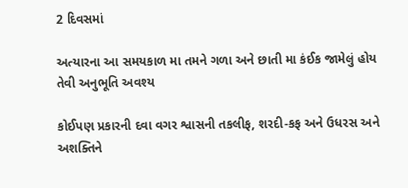2 દિવસમાં

અત્યારના આ સમયકાળ મા તમને ગળા અને છાતી મા કંઈક જામેલું હોય તેવી અનુભૂતિ અવશ્ય

કોઈપણ પ્રકારની દવા વગર શ્વાસની તકલીફ, શરદી-કફ અને ઉધરસ અને અશક્તિને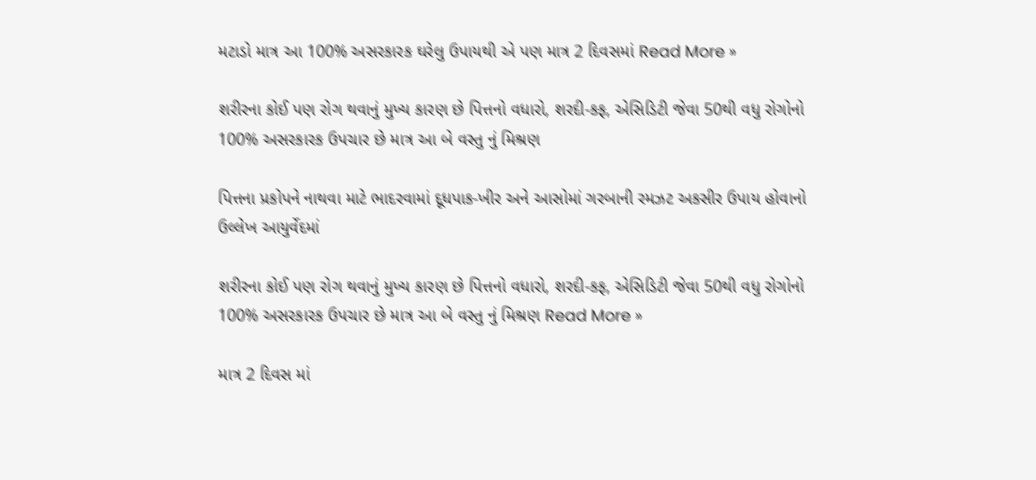મટાડો માત્ર આ 100% અસરકારક ઘરેલુ ઉપાયથી એ પણ માત્ર 2 દિવસમાં Read More »

શરીરના કોઈ પણ રોગ થવાનું મુખ્ય કારણ છે પિત્તનો વધારો, શરદી-કફ, એસિડિટી જેવા 50થી વધુ રોગોનો 100% અસરકારક ઉપચાર છે માત્ર આ બે વસ્તુ નું મિશ્રણ

પિત્તના પ્રકોપને નાથવા માટે ભાદરવામાં દૂધપાક-ખીર અને આસોમાં ગરબાની રમઝટ અકસીર ઉપાય હોવાનો ઉલ્લેખ આયુર્વેદમાં

શરીરના કોઈ પણ રોગ થવાનું મુખ્ય કારણ છે પિત્તનો વધારો, શરદી-કફ, એસિડિટી જેવા 50થી વધુ રોગોનો 100% અસરકારક ઉપચાર છે માત્ર આ બે વસ્તુ નું મિશ્રણ Read More »

માત્ર 2 દિવસ માં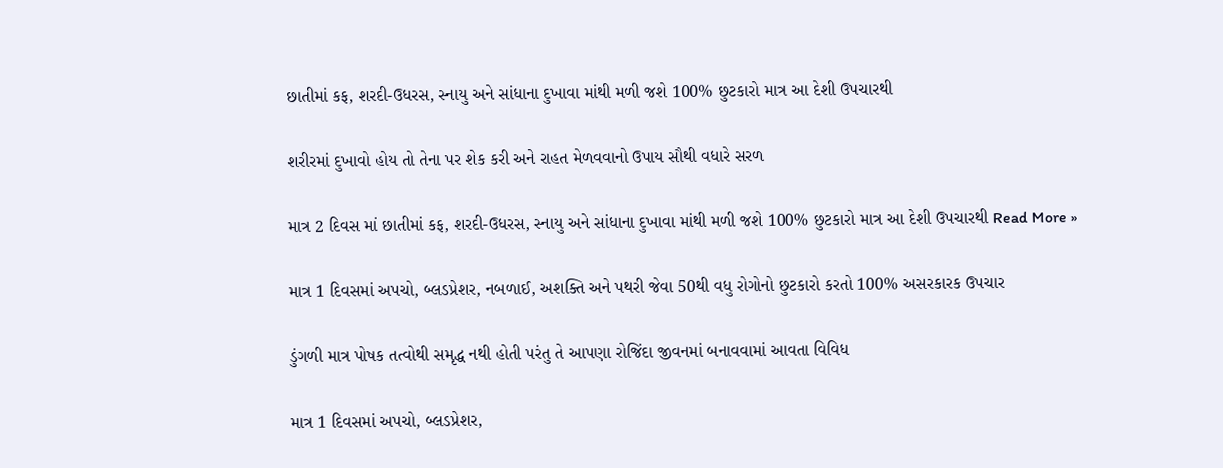છાતીમાં કફ, શરદી-ઉધરસ, સ્નાયુ અને સાંધાના દુખાવા માંથી મળી જશે 100% છુટકારો માત્ર આ દેશી ઉપચારથી

શરીરમાં દુખાવો હોય તો તેના પર શેક કરી અને રાહત મેળવવાનો ઉપાય સૌથી વધારે સરળ

માત્ર 2 દિવસ માં છાતીમાં કફ, શરદી-ઉધરસ, સ્નાયુ અને સાંધાના દુખાવા માંથી મળી જશે 100% છુટકારો માત્ર આ દેશી ઉપચારથી Read More »

માત્ર 1 દિવસમાં અપચો, બ્લડપ્રેશર, નબળાઈ, અશક્તિ અને પથરી જેવા 50થી વધુ રોગોનો છુટકારો કરતો 100% અસરકારક ઉપચાર

ડુંગળી માત્ર પોષક તત્વોથી સમૃદ્ધ નથી હોતી પરંતુ તે આપણા રોજિંદા જીવનમાં બનાવવામાં આવતા વિવિધ

માત્ર 1 દિવસમાં અપચો, બ્લડપ્રેશર,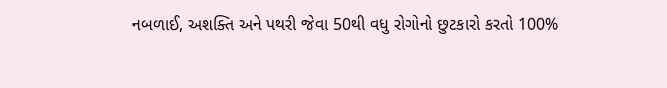નબળાઈ, અશક્તિ અને પથરી જેવા 50થી વધુ રોગોનો છુટકારો કરતો 100%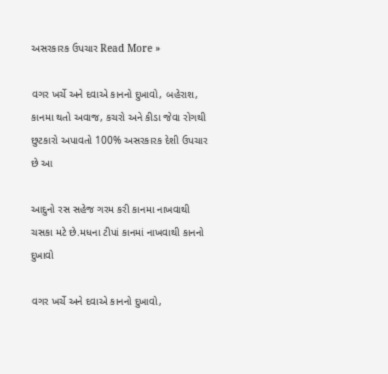અસરકારક ઉપચાર Read More »

વગર ખર્ચે અને દવાએ કાનનો દુખાવો, બહેરાશ, કાનમા થતો અવાજ, કચરો અને કીડા જેવા રોગથી છુટકારો અપાવતો 100% અસરકારક દેશી ઉપચાર છે આ

આદુનો રસ સહેજ ગરમ કરી કાનમા નાખવાથી ચસકા મટે છે.મધના ટીપાં કાનમાં નાખવાથી કાનનો દુખાવો

વગર ખર્ચે અને દવાએ કાનનો દુખાવો,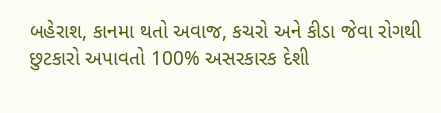બહેરાશ, કાનમા થતો અવાજ, કચરો અને કીડા જેવા રોગથી છુટકારો અપાવતો 100% અસરકારક દેશી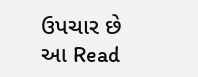ઉપચાર છે આ Read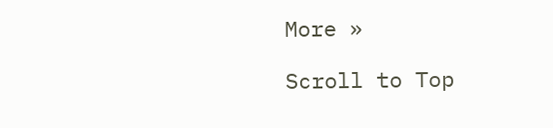More »

Scroll to Top